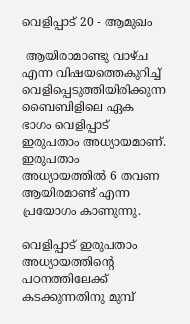വെളിപ്പാട് 20 - ആമുഖം

 ആയിരാമാണ്ടു വാഴ്ച എന്ന വിഷയത്തെകുറിച്ച് വെളിപ്പെടുത്തിയിരിക്കുന്ന ബൈബിളിലെ ഏക ഭാഗം വെളിപ്പാട് ഇരുപതാം അധ്യായമാണ്. ഇരുപതാം അധ്യായത്തിൽ 6 തവണ ആയിരമാണ്ട് എന്ന പ്രയോഗം കാണുന്നു.

വെളിപ്പാട് ഇരുപതാം അധ്യായത്തിന്റെ പഠനത്തിലേക്ക് കടക്കുന്നതിനു മുമ്പ്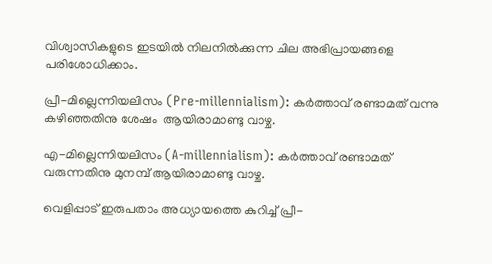വിശ്വാസികളുടെ ഇടയിൽ നിലനിൽക്കുന്ന ചില അഭിപ്രായങ്ങളെ പരിശോധിക്കാം.

പ്രീ-മില്ലെന്നിയലിസം (Pre-millennialism): കർത്താവ് രണ്ടാമത് വന്നു കഴിഞ്ഞതിനു ശേഷം  ആയിരാമാണ്ടു വാഴ്ച.

എ-മില്ലെന്നിയലിസം (A-millennialism): കർത്താവ് രണ്ടാമത് വരുന്നതിനു മുനമ്പ് ആയിരാമാണ്ടു വാഴ്ച.

വെളിപ്പാട് ഇരുപതാം അധ്യായത്തെ കുറിച്ച് പ്രീ-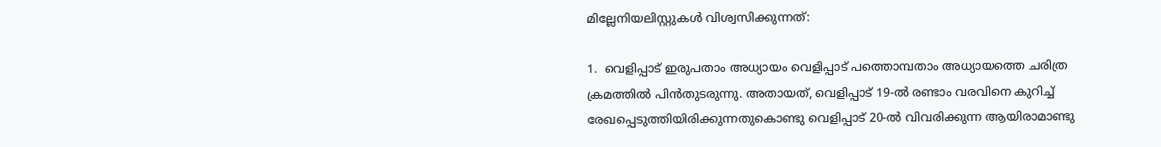മില്ലേനിയലിസ്റ്റുകൾ വിശ്വസിക്കുന്നത്:

1.  വെളിപ്പാട് ഇരുപതാം അധ്യായം വെളിപ്പാട് പത്തൊമ്പതാം അധ്യായത്തെ ചരിത്ര ക്രമത്തിൽ പിൻതുടരുന്നു. അതായത്, വെളിപ്പാട് 19-ൽ രണ്ടാം വരവിനെ കുറിച്ച് രേഖപ്പെടുത്തിയിരിക്കുന്നതുകൊണ്ടു വെളിപ്പാട് 20-ൽ വിവരിക്കുന്ന ആയിരാമാണ്ടു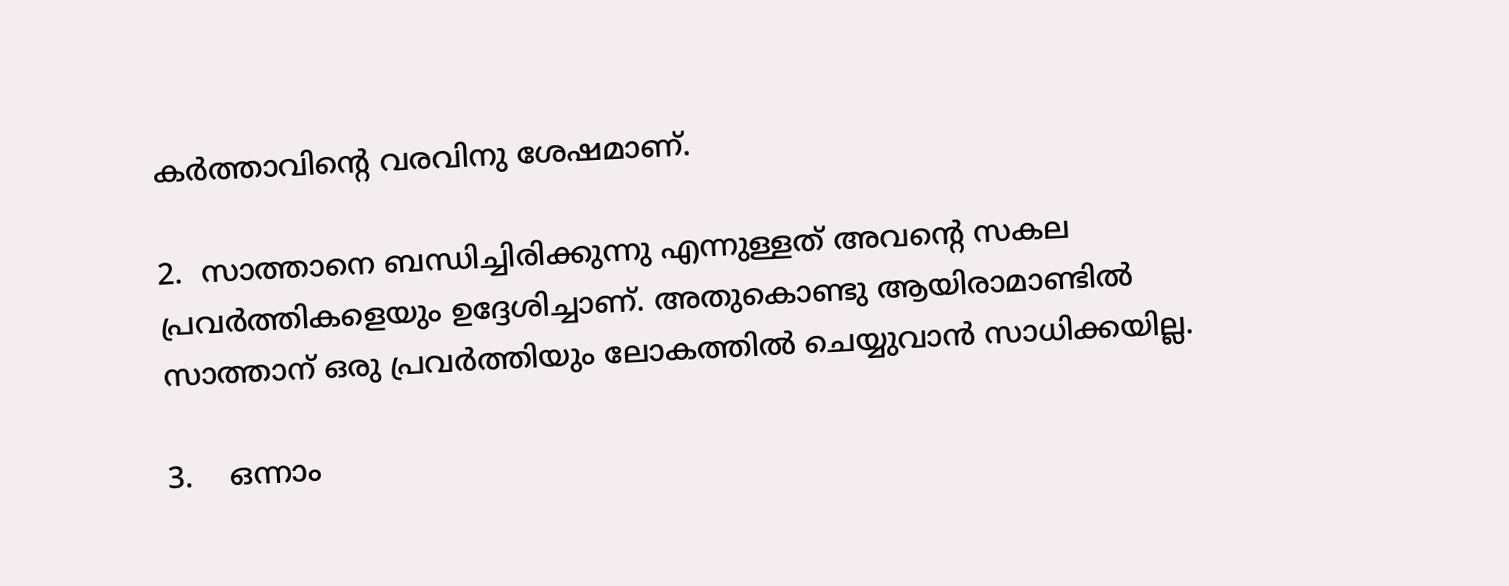കർത്താവിന്റെ വരവിനു ശേഷമാണ്.

2.  സാത്താനെ ബന്ധിച്ചിരിക്കുന്നു എന്നുള്ളത് അവന്റെ സകല പ്രവർത്തികളെയും ഉദ്ദേശിച്ചാണ്. അതുകൊണ്ടു ആയിരാമാണ്ടിൽ സാത്താന് ഒരു പ്രവർത്തിയും ലോകത്തിൽ ചെയ്യുവാൻ സാധിക്കയില്ല.

3.    ഒന്നാം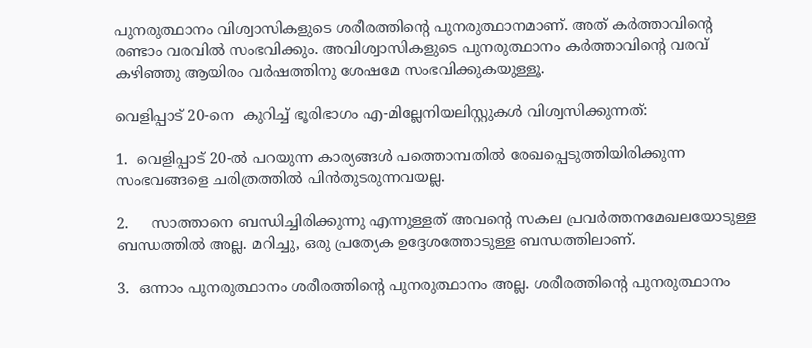പുനരുത്ഥാനം വിശ്വാസികളുടെ ശരീരത്തിന്റെ പുനരുത്ഥാനമാണ്. അത് കർത്താവിന്റെ രണ്ടാം വരവിൽ സംഭവിക്കും. അവിശ്വാസികളുടെ പുനരുത്ഥാനം കർത്താവിന്റെ വരവ് കഴിഞ്ഞു ആയിരം വർഷത്തിനു ശേഷമേ സംഭവിക്കുകയുള്ളൂ.

വെളിപ്പാട് 20-നെ  കുറിച്ച് ഭൂരിഭാഗം എ-മില്ലേനിയലിസ്റ്റുകൾ വിശ്വസിക്കുന്നത്:

1.  വെളിപ്പാട് 20-ൽ പറയുന്ന കാര്യങ്ങൾ പത്തൊമ്പതിൽ രേഖപ്പെടുത്തിയിരിക്കുന്ന സംഭവങ്ങളെ ചരിത്രത്തിൽ പിൻതുടരുന്നവയല്ല.

2.     സാത്താനെ ബന്ധിച്ചിരിക്കുന്നു എന്നുള്ളത് അവന്റെ സകല പ്രവർത്തനമേഖലയോടുള്ള ബന്ധത്തിൽ അല്ല. മറിച്ചു, ഒരു പ്രത്യേക ഉദ്ദേശത്തോടുള്ള ബന്ധത്തിലാണ്.

3.  ഒന്നാം പുനരുത്ഥാനം ശരീരത്തിന്റെ പുനരുത്ഥാനം അല്ല. ശരീരത്തിന്റെ പുനരുത്ഥാനം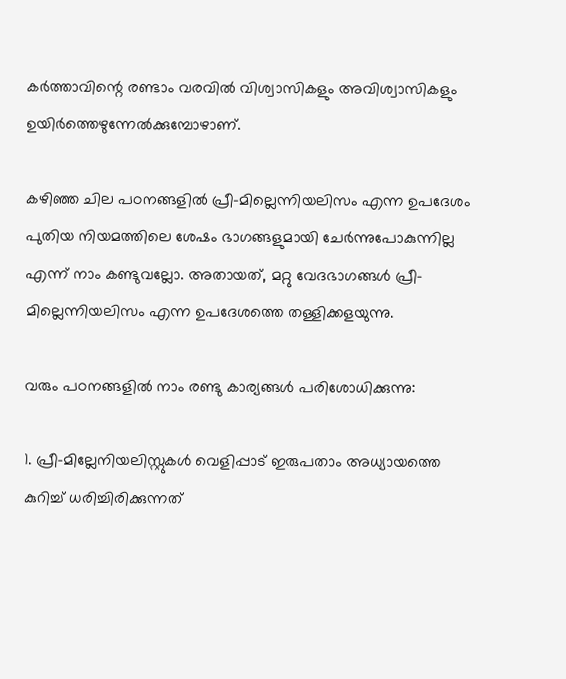കർത്താവിന്റെ രണ്ടാം വരവിൽ വിശ്വാസികളും അവിശ്വാസികളും ഉയിർത്തെഴുന്നേൽക്കുമ്പോഴാണ്.

കഴിഞ്ഞ ചില പഠനങ്ങളിൽ പ്രീ-മില്ലെന്നിയലിസം എന്ന ഉപദേശം പുതിയ നിയമത്തിലെ ശേഷം ഭാഗങ്ങളുമായി ചേർന്നുപോകുന്നില്ല എന്ന് നാം കണ്ടുവല്ലോ. അതായത്, മറ്റു വേദഭാഗങ്ങൾ പ്രീ-മില്ലെന്നിയലിസം എന്ന ഉപദേശത്തെ തള്ളിക്കളയുന്നു.

വരും പഠനങ്ങളിൽ നാം രണ്ടു കാര്യങ്ങൾ പരിശോധിക്കുന്നു:

1. പ്രീ-മില്ലേനിയലിസ്റ്റുകൾ വെളിപ്പാട് ഇരുപതാം അധ്യായത്തെ കുറിച്ച് ധരിച്ചിരിക്കുന്നത്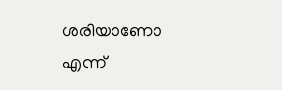ശരിയാണോ എന്ന്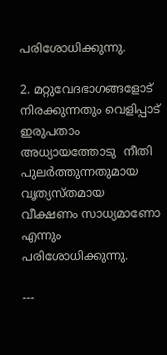പരിശോധിക്കുന്നു.

2. മറ്റുവേദഭാഗങ്ങളോട് നിരക്കുന്നതും വെളിപ്പാട് ഇരുപതാം അധ്യായത്തോടു  നീതി പുലർത്തുന്നതുമായ വൃത്യസ്തമായ വീക്ഷണം സാധ്യമാണോ എന്നും പരിശോധിക്കുന്നു.

---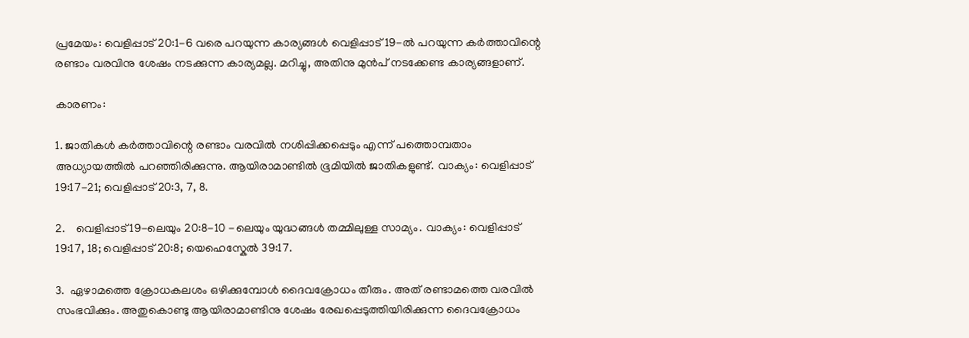പ്രമേയം: വെളിപ്പാട് 20:1-6 വരെ പറയുന്ന കാര്യങ്ങൾ വെളിപ്പാട് 19-ൽ പറയുന്ന കർത്താവിന്റെ രണ്ടാം വരവിനു ശേഷം നടക്കുന്ന കാര്യമല്ല. മറിച്ചു, അതിനു മുൻപ് നടക്കേണ്ട കാര്യങ്ങളാണ്.

കാരണം:

1. ജാതികൾ കർത്താവിന്റെ രണ്ടാം വരവിൽ നശിപ്പിക്കപ്പെടും എന്ന് പത്തൊമ്പതാം അധ്യായത്തിൽ പറഞ്ഞിരിക്കുന്നു. ആയിരാമാണ്ടിൽ ഭൂമിയിൽ ജാതികളുണ്ട്. വാക്യം: വെളിപ്പാട് 19:17-21; വെളിപ്പാട് 20:3, 7, 8.

2.    വെളിപ്പാട് 19-ലെയും 20:8-10 -ലെയും യുദ്ധങ്ങൾ തമ്മിലുള്ള സാമ്യം. വാക്യം: വെളിപ്പാട് 19:17, 18; വെളിപ്പാട് 20:8; യെഹെസ്കേൽ 39:17.

3.  ഏഴാമത്തെ ക്രോധകലശം ഒഴിക്കുമ്പോൾ ദൈവക്രോധം തീരും. അത് രണ്ടാമത്തെ വരവിൽ സംഭവിക്കും. അതുകൊണ്ടു ആയിരാമാണ്ടിനു ശേഷം രേഖപ്പെടുത്തിയിരിക്കുന്ന ദൈവക്രോധം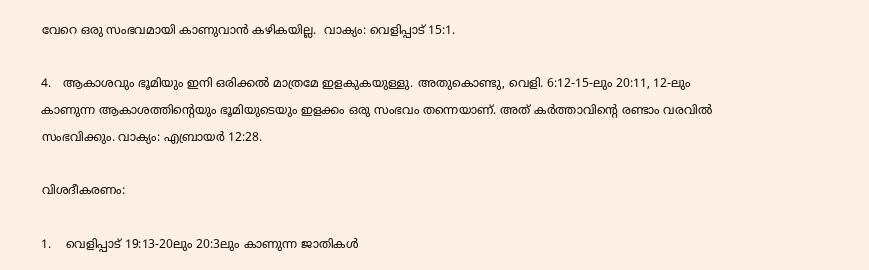വേറെ ഒരു സംഭവമായി കാണുവാൻ കഴികയില്ല.  വാക്യം: വെളിപ്പാട് 15:1.

4.   ആകാശവും ഭൂമിയും ഇനി ഒരിക്കൽ മാത്രമേ ഇളകുകയുള്ളു. അതുകൊണ്ടു, വെളി. 6:12-15-ലും 20:11, 12-ലും കാണുന്ന ആകാശത്തിന്റെയും ഭൂമിയുടെയും ഇളക്കം ഒരു സംഭവം തന്നെയാണ്. അത് കർത്താവിന്റെ രണ്ടാം വരവിൽ സംഭവിക്കും. വാക്യം: എബ്രായർ 12:28.

വിശദീകരണം:

1.    വെളിപ്പാട് 19:13-20ലും 20:3ലും കാണുന്ന ജാതികൾ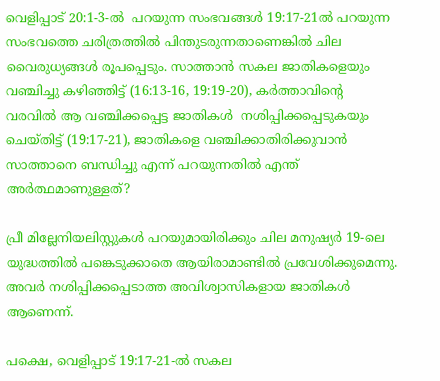വെളിപ്പാട് 20:1-3-ൽ  പറയുന്ന സംഭവങ്ങൾ 19:17-21ൽ പറയുന്ന സംഭവത്തെ ചരിത്രത്തിൽ പിന്തുടരുന്നതാണെങ്കിൽ ചില വൈരുധ്യങ്ങൾ രൂപപ്പെടും. സാത്താൻ സകല ജാതികളെയും വഞ്ചിച്ചു കഴിഞ്ഞിട്ട് (16:13-16, 19:19-20), കർത്താവിന്റെ വരവിൽ ആ വഞ്ചിക്കപ്പെട്ട ജാതികൾ  നശിപ്പിക്കപ്പെടുകയും ചെയ്തിട്ട് (19:17-21), ജാതികളെ വഞ്ചിക്കാതിരിക്കുവാൻ സാത്താനെ ബന്ധിച്ചു എന്ന് പറയുന്നതിൽ എന്ത് അർത്ഥമാണുള്ളത്?

പ്രീ മില്ലേനിയലിസ്റ്റുകൾ പറയുമായിരിക്കും ചില മനുഷ്യർ 19-ലെ യുദ്ധത്തിൽ പങ്കെടുക്കാതെ ആയിരാമാണ്ടിൽ പ്രവേശിക്കുമെന്നു. അവർ നശിപ്പിക്കപ്പെടാത്ത അവിശ്വാസികളായ ജാതികൾ ആണെന്ന്.

പക്ഷെ, വെളിപ്പാട് 19:17-21-ൽ സകല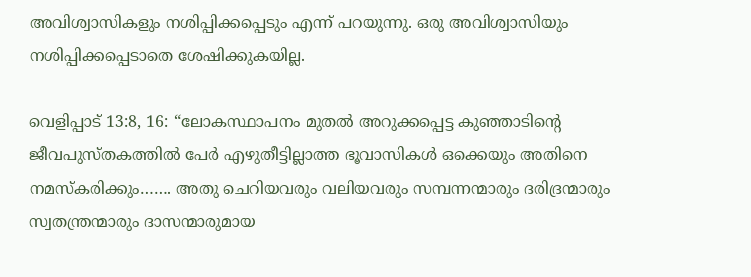അവിശ്വാസികളും നശിപ്പിക്കപ്പെടും എന്ന് പറയുന്നു. ഒരു അവിശ്വാസിയും നശിപ്പിക്കപ്പെടാതെ ശേഷിക്കുകയില്ല.

വെളിപ്പാട് 13:8, 16: “ലോകസ്ഥാപനം മുതൽ അറുക്കപ്പെട്ട കുഞ്ഞാടിന്റെ ജീവപുസ്തകത്തിൽ പേർ എഴുതീട്ടില്ലാത്ത ഭൂവാസികൾ ഒക്കെയും അതിനെ നമസ്കരിക്കും……. അതു ചെറിയവരും വലിയവരും സമ്പന്നന്മാരും ദരിദ്രന്മാരും സ്വതന്ത്രന്മാരും ദാസന്മാരുമായ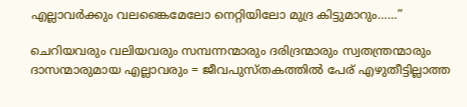എല്ലാവർക്കും വലങ്കൈമേലോ നെറ്റിയിലോ മുദ്ര കിട്ടുമാറും……”

ചെറിയവരും വലിയവരും സമ്പന്നന്മാരും ദരിദ്രന്മാരും സ്വതന്ത്രന്മാരും ദാസന്മാരുമായ എല്ലാവരും = ജീവപുസ്തകത്തിൽ പേര് എഴുതീട്ടില്ലാത്ത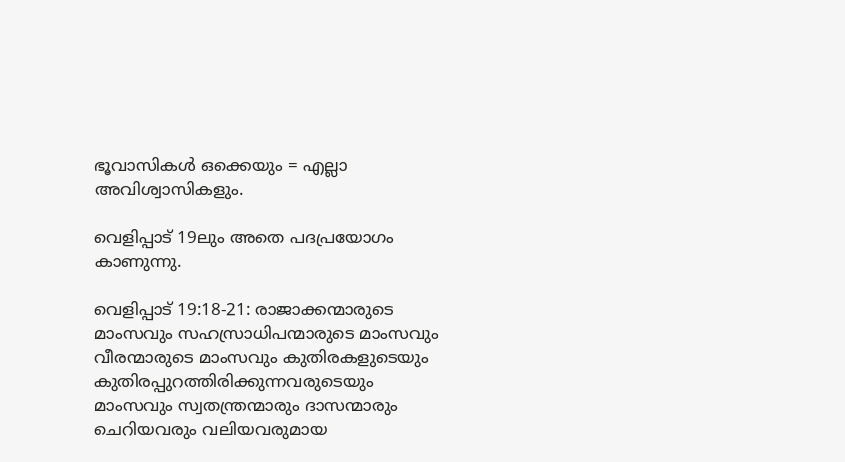ഭൂവാസികൾ ഒക്കെയും = എല്ലാ അവിശ്വാസികളും.

വെളിപ്പാട് 19ലും അതെ പദപ്രയോഗം കാണുന്നു.

വെളിപ്പാട് 19:18-21: രാജാക്കന്മാരുടെ മാംസവും സഹസ്രാധിപന്മാരുടെ മാംസവും വീരന്മാരുടെ മാംസവും കുതിരകളുടെയും കുതിരപ്പുറത്തിരിക്കുന്നവരുടെയും മാംസവും സ്വതന്ത്രന്മാരും ദാസന്മാരും ചെറിയവരും വലിയവരുമായ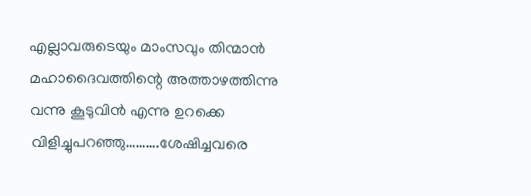എല്ലാവരുടെയും മാംസവും തിന്മാൻ മഹാദൈവത്തിന്റെ അത്താഴത്തിന്നു വന്നു കൂടുവിൻ എന്നു ഉറക്കെ വിളിച്ചുപറഞ്ഞു……….ശേഷിച്ചവരെ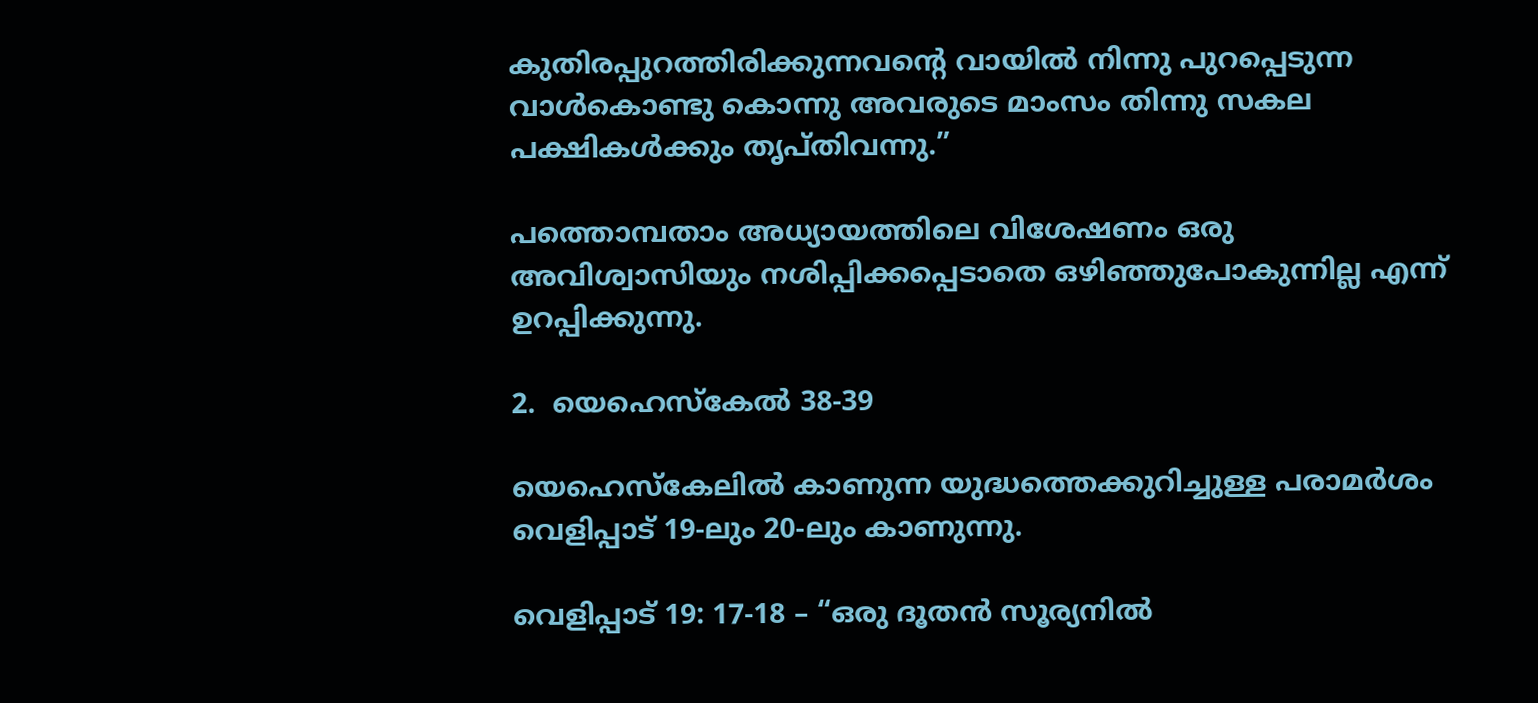കുതിരപ്പുറത്തിരിക്കുന്നവന്റെ വായിൽ നിന്നു പുറപ്പെടുന്ന വാൾകൊണ്ടു കൊന്നു അവരുടെ മാംസം തിന്നു സകല പക്ഷികൾക്കും തൃപ്തിവന്നു.”

പത്തൊമ്പതാം അധ്യായത്തിലെ വിശേഷണം ഒരു അവിശ്വാസിയും നശിപ്പിക്കപ്പെടാതെ ഒഴിഞ്ഞുപോകുന്നില്ല എന്ന് ഉറപ്പിക്കുന്നു.

2.  യെഹെസ്കേൽ 38-39

യെഹെസ്കേലിൽ കാണുന്ന യുദ്ധത്തെക്കുറിച്ചുള്ള പരാമർശം വെളിപ്പാട് 19-ലും 20-ലും കാണുന്നു.

വെളിപ്പാട് 19: 17-18 – “ഒരു ദൂതൻ സൂര്യനിൽ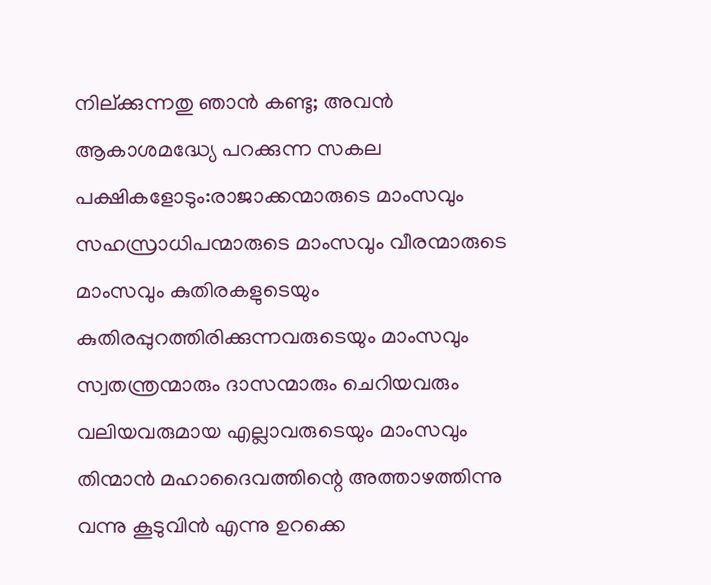നില്ക്കുന്നതു ഞാൻ കണ്ടു; അവൻ ആകാശമദ്ധ്യേ പറക്കുന്ന സകല പക്ഷികളോടും:രാജാക്കന്മാരുടെ മാംസവും സഹസ്രാധിപന്മാരുടെ മാംസവും വീരന്മാരുടെ മാംസവും കുതിരകളുടെയും കുതിരപ്പുറത്തിരിക്കുന്നവരുടെയും മാംസവും സ്വതന്ത്രന്മാരും ദാസന്മാരും ചെറിയവരും വലിയവരുമായ എല്ലാവരുടെയും മാംസവും തിന്മാൻ മഹാദൈവത്തിന്റെ അത്താഴത്തിന്നു വന്നു കൂടുവിൻ എന്നു ഉറക്കെ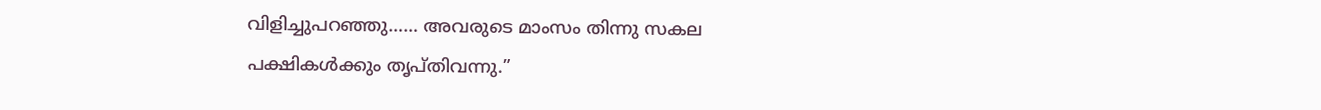വിളിച്ചുപറഞ്ഞു…… അവരുടെ മാംസം തിന്നു സകല പക്ഷികൾക്കും തൃപ്തിവന്നു.”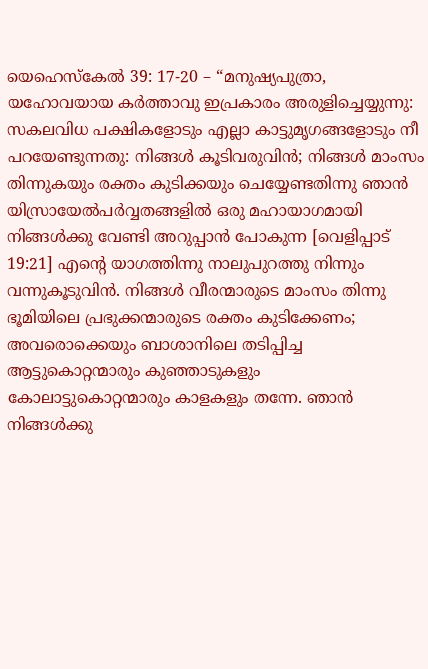യെഹെസ്കേൽ 39: 17-20 – “മനുഷ്യപുത്രാ, യഹോവയായ കർത്താവു ഇപ്രകാരം അരുളിച്ചെയ്യുന്നു: സകലവിധ പക്ഷികളോടും എല്ലാ കാട്ടുമൃഗങ്ങളോടും നീ പറയേണ്ടുന്നതു: നിങ്ങൾ കൂടിവരുവിൻ; നിങ്ങൾ മാംസം തിന്നുകയും രക്തം കുടിക്കയും ചെയ്യേണ്ടതിന്നു ഞാൻ യിസ്രായേൽപർവ്വതങ്ങളിൽ ഒരു മഹായാഗമായി നിങ്ങൾക്കു വേണ്ടി അറുപ്പാൻ പോകുന്ന [വെളിപ്പാട് 19:21] എന്റെ യാഗത്തിന്നു നാലുപുറത്തു നിന്നും വന്നുകൂടുവിൻ. നിങ്ങൾ വീരന്മാരുടെ മാംസം തിന്നു ഭൂമിയിലെ പ്രഭുക്കന്മാരുടെ രക്തം കുടിക്കേണം; അവരൊക്കെയും ബാശാനിലെ തടിപ്പിച്ച ആട്ടുകൊറ്റന്മാരും കുഞ്ഞാടുകളും കോലാട്ടുകൊറ്റന്മാരും കാളകളും തന്നേ. ഞാൻ നിങ്ങൾക്കു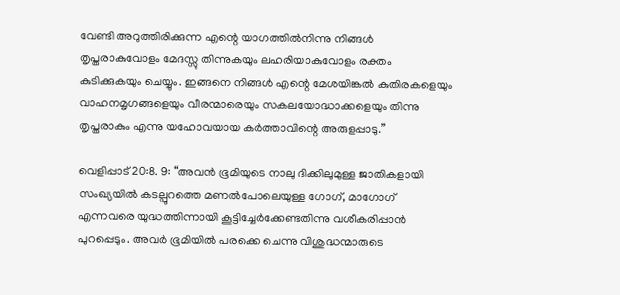വേണ്ടി അറുത്തിരിക്കുന്ന എന്റെ യാഗത്തിൽനിന്നു നിങ്ങൾ തൃപ്തരാകുവോളം മേദസ്സു തിന്നുകയും ലഹരിയാകുവോളം രക്തം കുടിക്കുകയും ചെയ്യും. ഇങ്ങനെ നിങ്ങൾ എന്റെ മേശയിങ്കൽ കുതിരകളെയും വാഹനമൃഗങ്ങളെയും വീരന്മാരെയും സകലയോദ്ധാക്കളെയും തിന്നു തൃപ്തരാകും എന്നു യഹോവയായ കർത്താവിന്റെ അരുളപ്പാടു.”

വെളിപ്പാട് 20:8. 9: “അവൻ ഭൂമിയുടെ നാലു ദിക്കിലുമുള്ള ജാതികളായി സംഖ്യയിൽ കടല്പുറത്തെ മണൽപോലെയുള്ള ഗോഗ്, മാഗോഗ് എന്നവരെ യുദ്ധത്തിന്നായി കൂട്ടിച്ചേർക്കേണ്ടതിന്നു വശീകരിപ്പാൻ പുറപ്പെടും. അവർ ഭൂമിയിൽ പരക്കെ ചെന്നു വിശുദ്ധന്മാരുടെ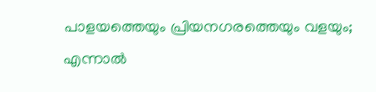പാളയത്തെയും പ്രിയനഗരത്തെയും വളയും; എന്നാൽ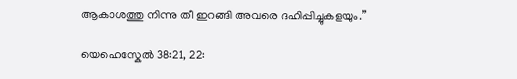ആകാശത്തു നിന്നു തീ ഇറങ്ങി അവരെ ദഹിപ്പിച്ചുകളയും.”

യെഹെസ്കേൽ 38:21, 22: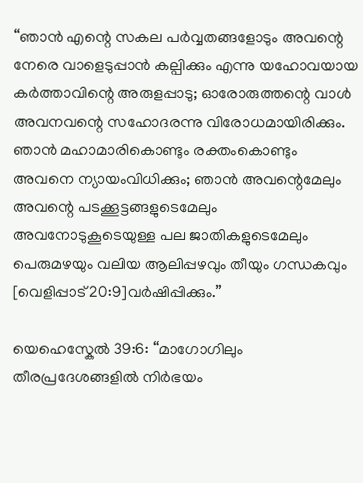“ഞാൻ എന്റെ സകല പർവ്വതങ്ങളോടും അവന്റെ നേരെ വാളെടുപ്പാൻ കല്പിക്കും എന്നു യഹോവയായ കർത്താവിന്റെ അരുളപ്പാടു; ഓരോരുത്തന്റെ വാൾ അവനവന്റെ സഹോദരന്നു വിരോധമായിരിക്കും. ഞാൻ മഹാമാരികൊണ്ടും രക്തംകൊണ്ടും അവനെ ന്യായംവിധിക്കും; ഞാൻ അവന്റെമേലും അവന്റെ പടക്കൂട്ടങ്ങളുടെമേലും അവനോടുകൂടെയുള്ള പല ജാതികളുടെമേലും പെരുമഴയും വലിയ ആലിപ്പഴവും തീയും ഗന്ധകവും [വെളിപ്പാട് 20:9]വർഷിപ്പിക്കും.”

യെഹെസ്കേൽ 39:6: “മാഗോഗിലും തീരപ്രദേശങ്ങളിൽ നിർഭയം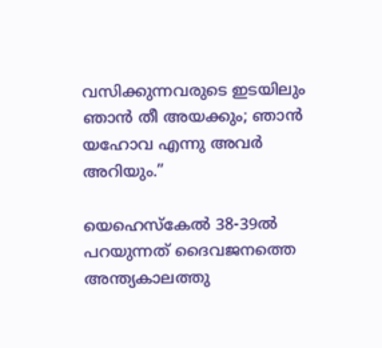വസിക്കുന്നവരുടെ ഇടയിലും ഞാൻ തീ അയക്കും; ഞാൻ യഹോവ എന്നു അവർ അറിയും.”

യെഹെസ്കേൽ 38-39ൽ പറയുന്നത് ദൈവജനത്തെ അന്ത്യകാലത്തു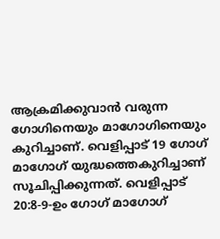ആക്രമിക്കുവാൻ വരുന്ന ഗോഗിനെയും മാഗോഗിനെയും കുറിച്ചാണ്. വെളിപ്പാട് 19 ഗോഗ് മാഗോഗ്‌ യുദ്ധത്തെകുറിച്ചാണ് സൂചിപ്പിക്കുന്നത്. വെളിപ്പാട് 20:8-9-ഉം ഗോഗ് മാഗോഗ്‌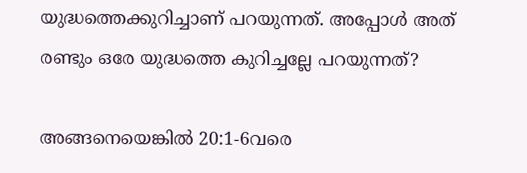യുദ്ധത്തെക്കുറിച്ചാണ് പറയുന്നത്. അപ്പോൾ അത് രണ്ടും ഒരേ യുദ്ധത്തെ കുറിച്ചല്ലേ പറയുന്നത്?

അങ്ങനെയെങ്കിൽ 20:1-6വരെ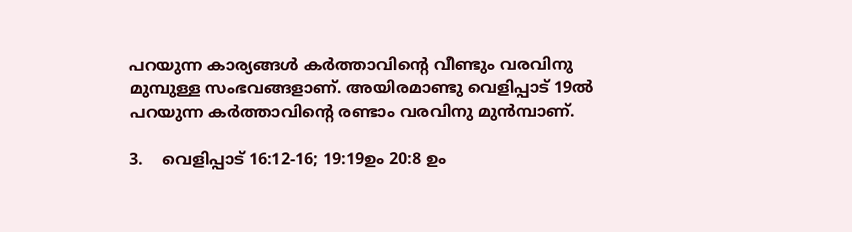പറയുന്ന കാര്യങ്ങൾ കർത്താവിന്റെ വീണ്ടും വരവിനു മുമ്പുള്ള സംഭവങ്ങളാണ്. അയിരമാണ്ടു വെളിപ്പാട് 19ൽ പറയുന്ന കർത്താവിന്റെ രണ്ടാം വരവിനു മുൻമ്പാണ്.

3.    വെളിപ്പാട് 16:12-16; 19:19ഉം 20:8 ഉം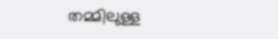തമ്മിലുള്ള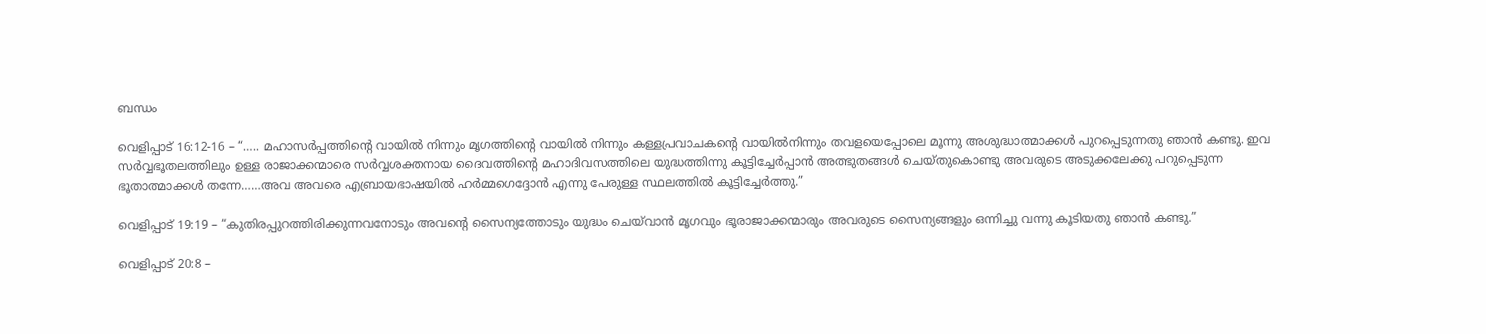ബന്ധം

വെളിപ്പാട് 16:12-16 – “….. മഹാസർപ്പത്തിന്റെ വായിൽ നിന്നും മൃഗത്തിന്റെ വായിൽ നിന്നും കള്ളപ്രവാചകന്റെ വായിൽനിന്നും തവളയെപ്പോലെ മൂന്നു അശുദ്ധാത്മാക്കൾ പുറപ്പെടുന്നതു ഞാൻ കണ്ടു. ഇവ സർവ്വഭൂതലത്തിലും ഉള്ള രാജാക്കന്മാരെ സർവ്വശക്തനായ ദൈവത്തിന്റെ മഹാദിവസത്തിലെ യുദ്ധത്തിന്നു കൂട്ടിച്ചേർപ്പാൻ അത്ഭുതങ്ങൾ ചെയ്തുകൊണ്ടു അവരുടെ അടുക്കലേക്കു പറുപ്പെടുന്ന ഭൂതാത്മാക്കൾ തന്നേ……അവ അവരെ എബ്രായഭാഷയിൽ ഹർമ്മഗെദ്ദോൻ എന്നു പേരുള്ള സ്ഥലത്തിൽ കൂട്ടിച്ചേർത്തു.”

വെളിപ്പാട് 19:19 – “കുതിരപ്പുറത്തിരിക്കുന്നവനോടും അവന്റെ സൈന്യത്തോടും യുദ്ധം ചെയ്‍വാൻ മൃഗവും ഭൂരാജാക്കന്മാരും അവരുടെ സൈന്യങ്ങളും ഒന്നിച്ചു വന്നു കൂടിയതു ഞാൻ കണ്ടു.”

വെളിപ്പാട് 20:8 –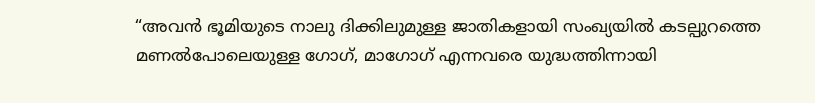“അവൻ ഭൂമിയുടെ നാലു ദിക്കിലുമുള്ള ജാതികളായി സംഖ്യയിൽ കടല്പുറത്തെ മണൽപോലെയുള്ള ഗോഗ്, മാഗോഗ് എന്നവരെ യുദ്ധത്തിന്നായി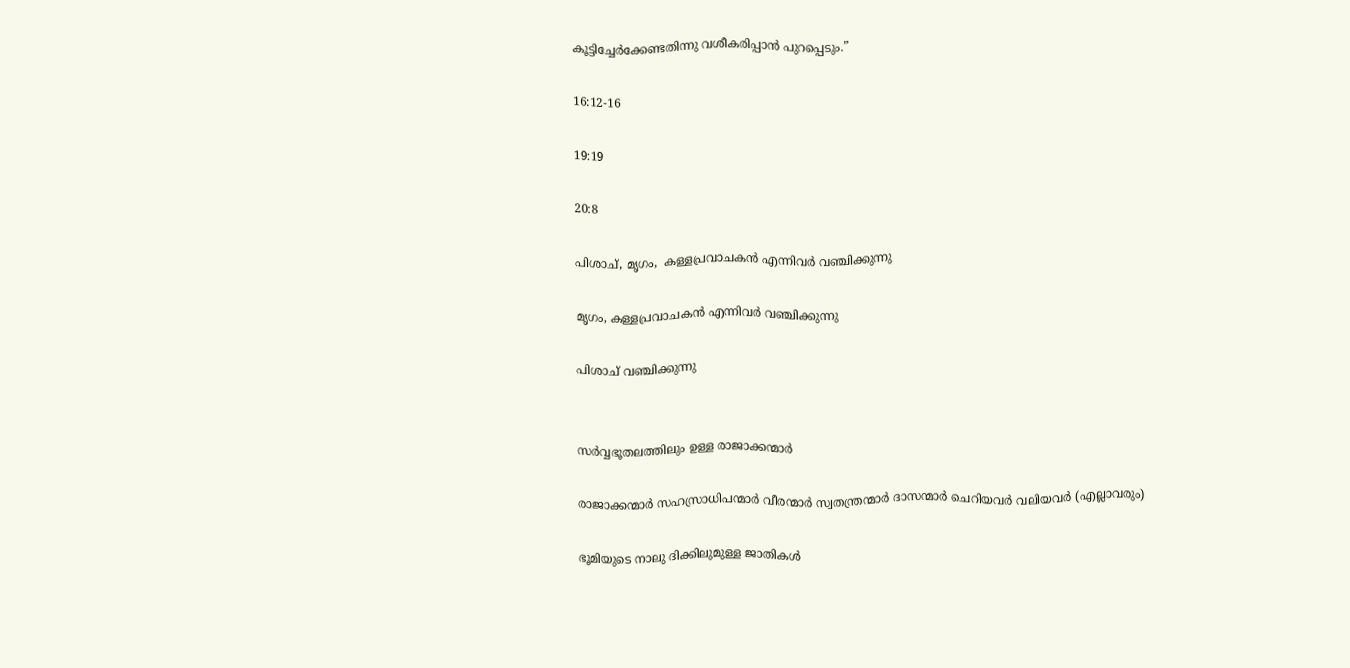കൂട്ടിച്ചേർക്കേണ്ടതിന്നു വശീകരിപ്പാൻ പുറപ്പെടും.”

16:12-16

19:19

20:8

പിശാച്, മൃഗം,  കള്ളപ്രവാചകൻ എന്നിവർ വഞ്ചിക്കുന്നു

മൃഗം, കള്ളപ്രവാചകൻ എന്നിവർ വഞ്ചിക്കുന്നു

പിശാച് വഞ്ചിക്കുന്നു


സർവ്വഭൂതലത്തിലും ഉള്ള രാജാക്കന്മാർ

രാജാക്കന്മാർ സഹസ്രാധിപന്മാർ വീരന്മാർ സ്വതന്ത്രന്മാർ ദാസന്മാർ ചെറിയവർ വലിയവർ (എല്ലാവരും)

ഭൂമിയുടെ നാലു ദിക്കിലുമുള്ള ജാതികൾ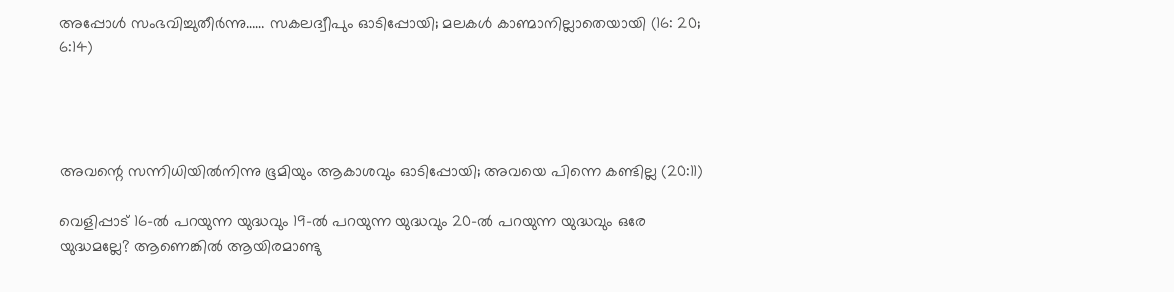അപ്പോൾ സംഭവിച്ചുതീർന്നു…… സകലദ്വീപും ഓടിപ്പോയി; മലകൾ കാണ്മാനില്ലാതെയായി (16: 20; 6:14)




അവന്റെ സന്നിധിയിൽനിന്നു ഭൂമിയും ആകാശവും ഓടിപ്പോയി; അവയെ പിന്നെ കണ്ടില്ല (20:11)

വെളിപ്പാട് 16-ൽ പറയുന്ന യുദ്ധവും 19-ൽ പറയുന്ന യുദ്ധവും 20-ൽ പറയുന്ന യുദ്ധവും ഒരേ യുദ്ധമല്ലേ? ആണെങ്കിൽ ആയിരമാണ്ടു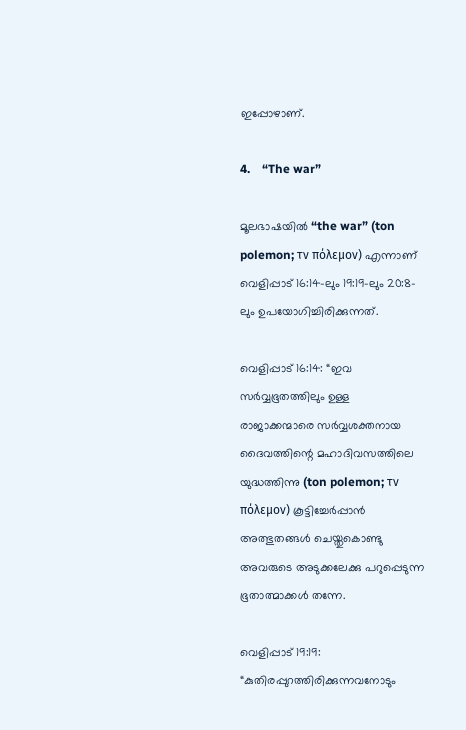ഇപ്പോഴാണ്.

4.    “The war”

മൂലഭാഷയിൽ “the war” (ton polemon; τν πόλεμον) എന്നാണ് വെളിപ്പാട് 16:14-ലും 19:19-ലും 20:8-ലും ഉപയോഗിച്ചിരിക്കുന്നത്.

വെളിപ്പാട് 16:14: “ഇവ സർവ്വഭൂതത്തിലും ഉള്ള രാജാക്കന്മാരെ സർവ്വശക്തനായ ദൈവത്തിന്റെ മഹാദിവസത്തിലെ യുദ്ധത്തിന്നു (ton polemon; τν πόλεμον) കൂട്ടിച്ചേർപ്പാൻ അത്ഭുതങ്ങൾ ചെയ്തുകൊണ്ടു അവരുടെ അടുക്കലേക്കു പറുപ്പെടുന്ന ഭൂതാത്മാക്കൾ തന്നേ.

വെളിപ്പാട് 19:19: “കുതിരപ്പുറത്തിരിക്കുന്നവനോടും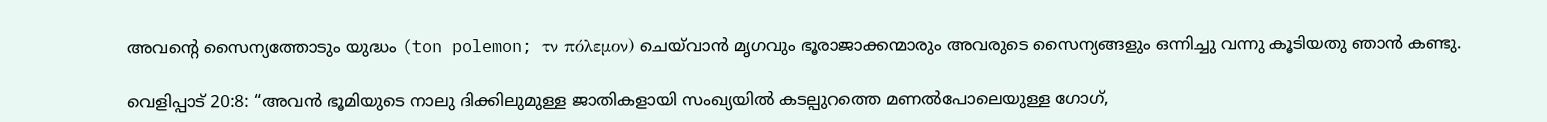അവന്റെ സൈന്യത്തോടും യുദ്ധം (ton polemon; τν πόλεμον) ചെയ്‍വാൻ മൃഗവും ഭൂരാജാക്കന്മാരും അവരുടെ സൈന്യങ്ങളും ഒന്നിച്ചു വന്നു കൂടിയതു ഞാൻ കണ്ടു.

വെളിപ്പാട് 20:8: “അവൻ ഭൂമിയുടെ നാലു ദിക്കിലുമുള്ള ജാതികളായി സംഖ്യയിൽ കടല്പുറത്തെ മണൽപോലെയുള്ള ഗോഗ്,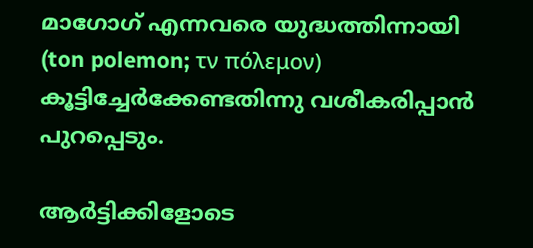മാഗോഗ് എന്നവരെ യുദ്ധത്തിന്നായി (ton polemon; τν πόλεμον) കൂട്ടിച്ചേർക്കേണ്ടതിന്നു വശീകരിപ്പാൻ പുറപ്പെടും.

ആർട്ടിക്കിളോടെ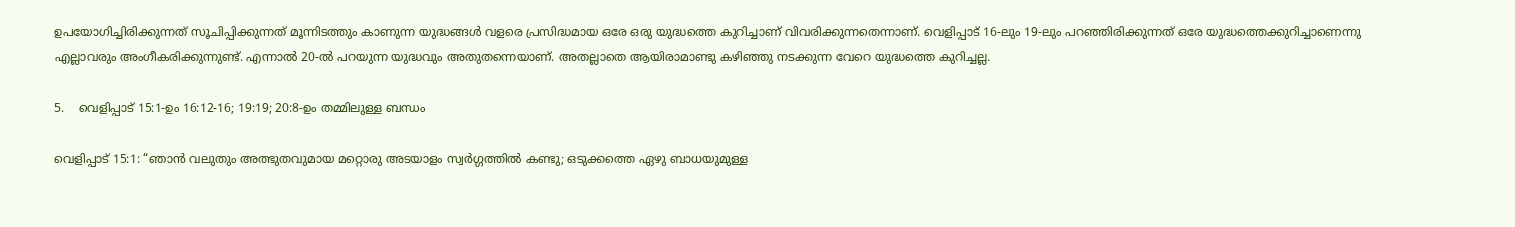ഉപയോഗിച്ചിരിക്കുന്നത് സൂചിപ്പിക്കുന്നത് മൂന്നിടത്തും കാണുന്ന യുദ്ധങ്ങൾ വളരെ പ്രസിദ്ധമായ ഒരേ ഒരു യുദ്ധത്തെ കുറിച്ചാണ് വിവരിക്കുന്നതെന്നാണ്. വെളിപ്പാട് 16-ലും 19-ലും പറഞ്ഞിരിക്കുന്നത് ഒരേ യുദ്ധത്തെക്കുറിച്ചാണെന്നു എല്ലാവരും അംഗീകരിക്കുന്നുണ്ട്. എന്നാൽ 20-ൽ പറയുന്ന യുദ്ധവും അതുതന്നെയാണ്. അതല്ലാതെ ആയിരാമാണ്ടു കഴിഞ്ഞു നടക്കുന്ന വേറെ യുദ്ധത്തെ കുറിച്ചല്ല.

5.    വെളിപ്പാട് 15:1-ഉം 16:12-16; 19:19; 20:8-ഉം തമ്മിലുള്ള ബന്ധം

വെളിപ്പാട് 15:1: “ഞാൻ വലുതും അത്ഭുതവുമായ മറ്റൊരു അടയാളം സ്വർഗ്ഗത്തിൽ കണ്ടു; ഒടുക്കത്തെ ഏഴു ബാധയുമുള്ള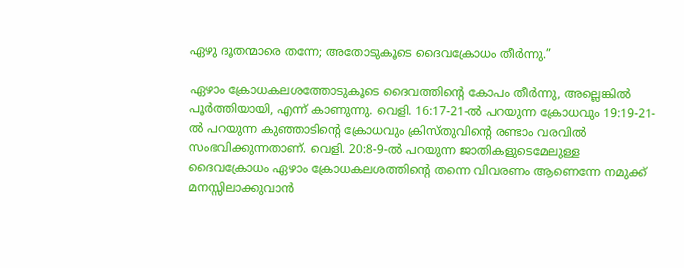ഏഴു ദൂതന്മാരെ തന്നേ; അതോടുകൂടെ ദൈവക്രോധം തീർന്നു.”

ഏഴാം ക്രോധകലശത്തോടുകൂടെ ദൈവത്തിന്റെ കോപം തീർന്നു, അല്ലെങ്കിൽ പൂർത്തിയായി, എന്ന് കാണുന്നു. വെളി. 16:17-21-ൽ പറയുന്ന ക്രോധവും 19:19-21-ൽ പറയുന്ന കുഞ്ഞാടിന്റെ ക്രോധവും ക്രിസ്തുവിന്റെ രണ്ടാം വരവിൽ സംഭവിക്കുന്നതാണ്. വെളി. 20:8-9-ൽ പറയുന്ന ജാതികളുടെമേലുള്ള ദൈവക്രോധം ഏഴാം ക്രോധകലശത്തിന്റെ തന്നെ വിവരണം ആണെന്നേ നമുക്ക് മനസ്സിലാക്കുവാൻ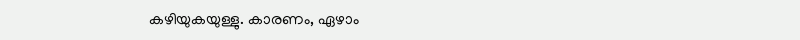കഴിയുകയുള്ളു. കാരണം, ഏഴാം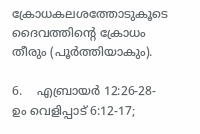ക്രോധകലശത്തോടുകൂടെ ദൈവത്തിന്റെ ക്രോധം തീരും (പൂർത്തിയാകും).

6.    എബ്രായർ 12:26-28-ഉം വെളിപ്പാട് 6:12-17;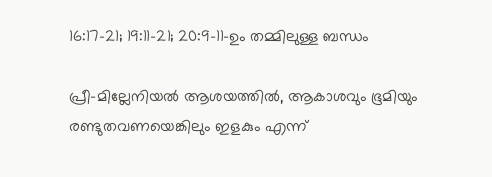16:17-21; 19:11-21; 20:9-11-ഉം തമ്മിലുള്ള ബന്ധം

പ്രീ-മില്ലേനിയൽ ആശയത്തിൽ, ആകാശവും ഭൂമിയും രണ്ടുതവണയെങ്കിലും ഇളകും എന്ന്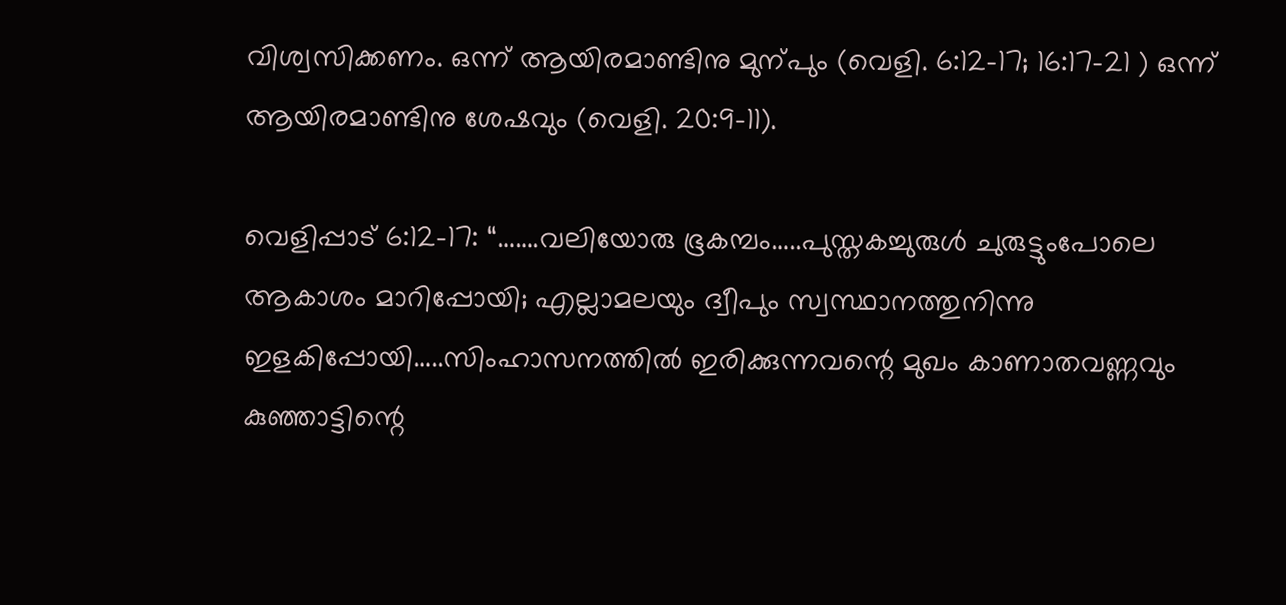വിശ്വസിക്കണം. ഒന്ന് ആയിരമാണ്ടിനു മുന്പും (വെളി. 6:12-17; 16:17-21 ) ഒന്ന് ആയിരമാണ്ടിനു ശേഷവും (വെളി. 20:9-11).

വെളിപ്പാട് 6:12-17: “…….വലിയോരു ഭൂകമ്പം…..പുസ്തകച്ചുരുൾ ചുരുട്ടുംപോലെ ആകാശം മാറിപ്പോയി; എല്ലാമലയും ദ്വീപും സ്വസ്ഥാനത്തുനിന്നു ഇളകിപ്പോയി…..സിംഹാസനത്തിൽ ഇരിക്കുന്നവന്റെ മുഖം കാണാതവണ്ണവും കുഞ്ഞാട്ടിന്റെ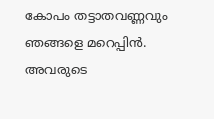കോപം തട്ടാതവണ്ണവും ഞങ്ങളെ മറെപ്പിൻ. അവരുടെ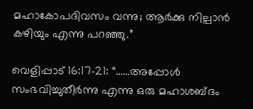മഹാകോപദിവസം വന്നു; ആർക്കു നില്പാൻ കഴിയും എന്നു പറഞ്ഞു.”

വെളിപ്പാട് 16:17-21: “……അപ്പോൾ സംഭവിച്ചുതീർന്നു എന്നു ഒരു മഹാശബ്ദം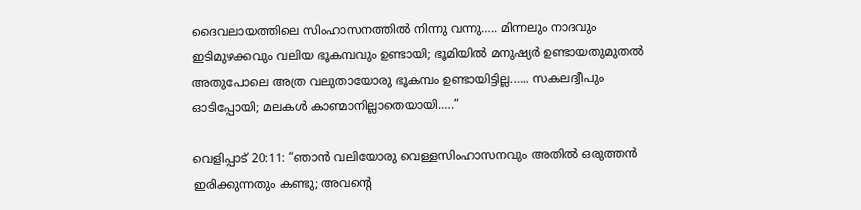ദൈവലായത്തിലെ സിംഹാസനത്തിൽ നിന്നു വന്നു….. മിന്നലും നാദവും ഇടിമുഴക്കവും വലിയ ഭൂകമ്പവും ഉണ്ടായി; ഭൂമിയിൽ മനുഷ്യർ ഉണ്ടായതുമുതൽ അതുപോലെ അത്ര വലുതായോരു ഭൂകമ്പം ഉണ്ടായിട്ടില്ല.….. സകലദ്വീപും ഓടിപ്പോയി; മലകൾ കാണ്മാനില്ലാതെയായി.….”

വെളിപ്പാട് 20:11: “ഞാൻ വലിയോരു വെള്ളസിംഹാസനവും അതിൽ ഒരുത്തൻ ഇരിക്കുന്നതും കണ്ടു; അവന്റെ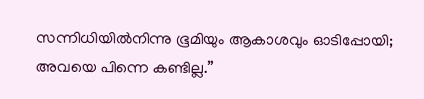സന്നിധിയിൽനിന്നു ഭൂമിയും ആകാശവും ഓടിപ്പോയി; അവയെ പിന്നെ കണ്ടില്ല.”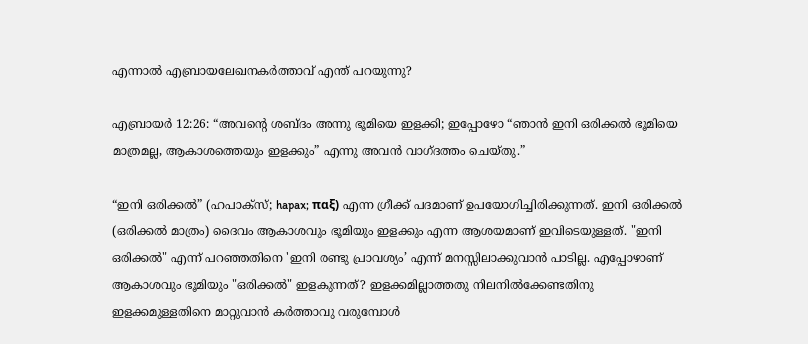എന്നാൽ എബ്രായലേഖനകർത്താവ് എന്ത് പറയുന്നു?

എബ്രായർ 12:26: “അവന്റെ ശബ്ദം അന്നു ഭൂമിയെ ഇളക്കി; ഇപ്പോഴോ “ഞാൻ ഇനി ഒരിക്കൽ ഭൂമിയെ മാത്രമല്ല, ആകാശത്തെയും ഇളക്കും” എന്നു അവൻ വാഗ്ദത്തം ചെയ്തു.”

“ഇനി ഒരിക്കൽ” (ഹപാക്സ്; hapax; παξ) എന്ന ഗ്രീക്ക് പദമാണ് ഉപയോഗിച്ചിരിക്കുന്നത്. ഇനി ഒരിക്കൽ (ഒരിക്കൽ മാത്രം) ദൈവം ആകാശവും ഭൂമിയും ഇളക്കും എന്ന ആശയമാണ് ഇവിടെയുള്ളത്. "ഇനി ഒരിക്കൽ" എന്ന് പറഞ്ഞതിനെ 'ഇനി രണ്ടു പ്രാവശ്യം’ എന്ന് മനസ്സിലാക്കുവാൻ പാടില്ല. എപ്പോഴാണ് ആകാശവും ഭൂമിയും "ഒരിക്കൽ" ഇളകുന്നത്? ഇളക്കമില്ലാത്തതു നിലനിൽക്കേണ്ടതിനു ഇളക്കമുള്ളതിനെ മാറ്റുവാൻ കർത്താവു വരുമ്പോൾ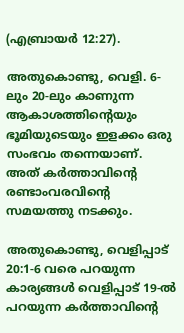(എബ്രായർ 12:27).

അതുകൊണ്ടു, വെളി. 6-ലും 20-ലും കാണുന്ന ആകാശത്തിന്റെയും ഭൂമിയുടെയും ഇളക്കം ഒരു സംഭവം തന്നെയാണ്. അത് കർത്താവിന്റെ രണ്ടാംവരവിന്റെ സമയത്തു നടക്കും.

അതുകൊണ്ടു, വെളിപ്പാട് 20:1-6 വരെ പറയുന്ന കാര്യങ്ങൾ വെളിപ്പാട് 19-ൽ പറയുന്ന കർത്താവിന്റെ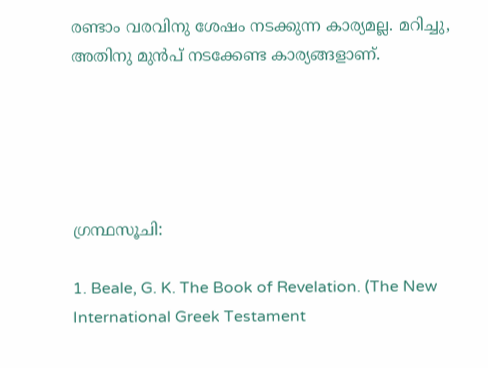രണ്ടാം വരവിനു ശേഷം നടക്കുന്ന കാര്യമല്ല. മറിച്ചു, അതിനു മുൻപ് നടക്കേണ്ട കാര്യങ്ങളാണ്.





ഗ്രന്ഥസൂചി:

1. Beale, G. K. The Book of Revelation. (The New International Greek Testament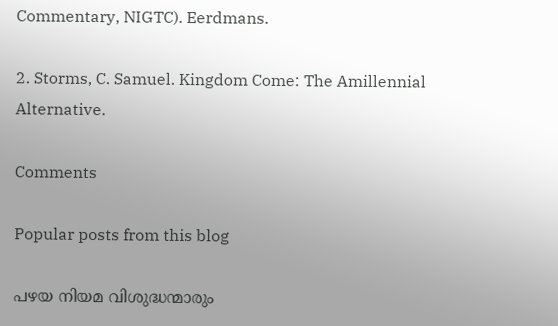Commentary, NIGTC). Eerdmans.

2. Storms, C. Samuel. Kingdom Come: The Amillennial Alternative.

Comments

Popular posts from this blog

പഴയ നിയമ വിശുദ്ധന്മാരും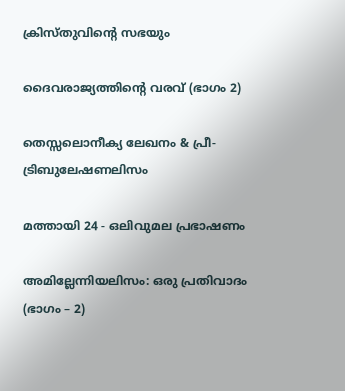ക്രിസ്തുവിന്‍റെ സഭയും

ദൈവരാജ്യത്തിന്റെ വരവ് (ഭാഗം 2)

തെസ്സലൊനീക്യ ലേഖനം & പ്രീ-ട്രിബുലേഷണലിസം

മത്തായി 24 - ഒലിവുമല പ്രഭാഷണം

അമില്ലേന്നിയലിസം: ഒരു പ്രതിവാദം (ഭാഗം – 2)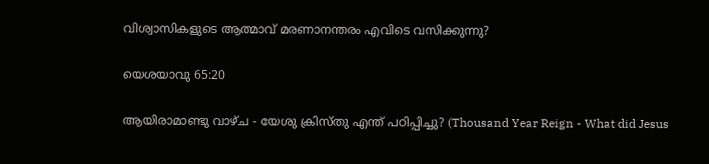വിശ്വാസികളുടെ ആത്മാവ് മരണാനന്തരം എവിടെ വസിക്കുന്നു?

യെശയാവു 65:20

ആയിരാമാണ്ടു വാഴ്ച - യേശു ക്രിസ്തു എന്ത് പഠിപ്പിച്ചു? (Thousand Year Reign - What did Jesus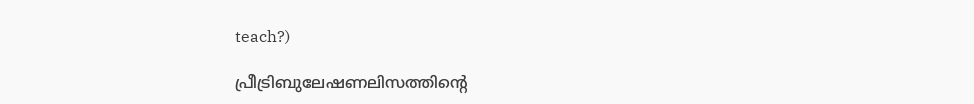teach?)

പ്രീട്രിബുലേഷണലിസത്തിന്റെ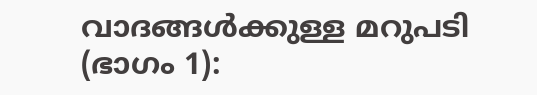വാദങ്ങൾക്കുള്ള മറുപടി (ഭാഗം 1):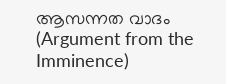ആസന്നത വാദം (Argument from the Imminence)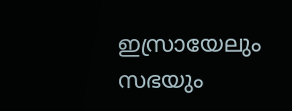ഇസ്രായേലും സഭയും